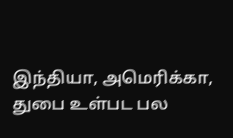இந்தியா, அமெரிக்கா, துபை உள்பட பல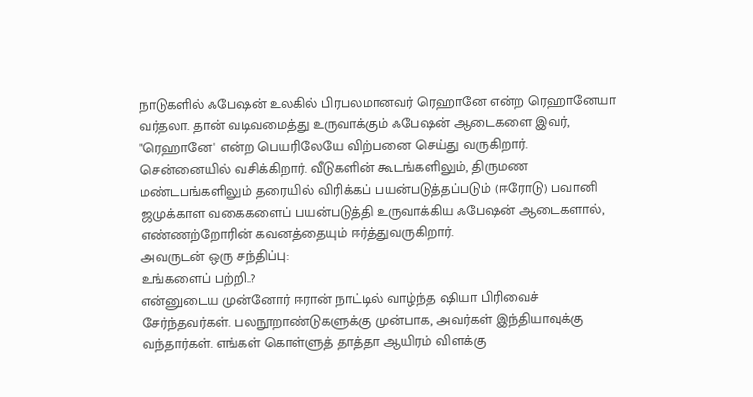நாடுகளில் ஃபேஷன் உலகில் பிரபலமானவர் ரெஹானே என்ற ரெஹானேயா வர்தலா. தான் வடிவமைத்து உருவாக்கும் ஃபேஷன் ஆடைகளை இவர், "ரெஹானே' என்ற பெயரிலேயே விற்பனை செய்து வருகிறார்.
சென்னையில் வசிக்கிறார். வீடுகளின் கூடங்களிலும், திருமண மண்டபங்களிலும் தரையில் விரிக்கப் பயன்படுத்தப்படும் (ஈரோடு) பவானி ஜமுக்காள வகைகளைப் பயன்படுத்தி உருவாக்கிய ஃபேஷன் ஆடைகளால், எண்ணற்றோரின் கவனத்தையும் ஈர்த்துவருகிறார்.
அவருடன் ஒரு சந்திப்பு:
உங்களைப் பற்றி..?
என்னுடைய முன்னோர் ஈரான் நாட்டில் வாழ்ந்த ஷியா பிரிவைச் சேர்ந்தவர்கள். பலநூறாண்டுகளுக்கு முன்பாக, அவர்கள் இந்தியாவுக்கு வந்தார்கள். எங்கள் கொள்ளுத் தாத்தா ஆயிரம் விளக்கு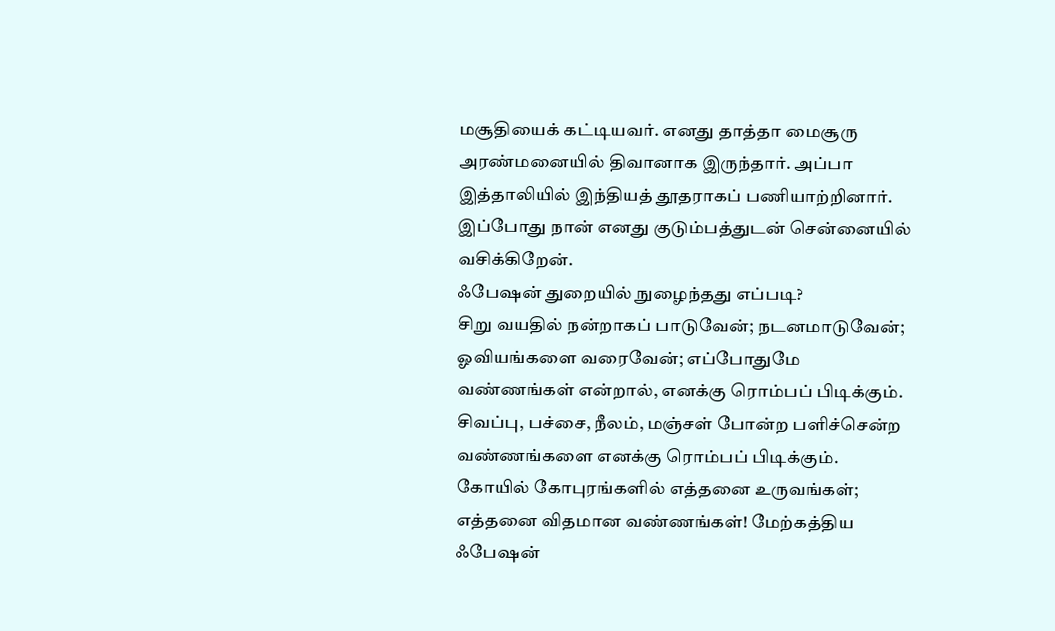மசூதியைக் கட்டியவர். எனது தாத்தா மைசூரு அரண்மனையில் திவானாக இருந்தார். அப்பா இத்தாலியில் இந்தியத் தூதராகப் பணியாற்றினார். இப்போது நான் எனது குடும்பத்துடன் சென்னையில் வசிக்கிறேன்.
ஃபேஷன் துறையில் நுழைந்தது எப்படி?
சிறு வயதில் நன்றாகப் பாடுவேன்; நடனமாடுவேன்; ஓவியங்களை வரைவேன்; எப்போதுமே வண்ணங்கள் என்றால், எனக்கு ரொம்பப் பிடிக்கும். சிவப்பு, பச்சை, நீலம், மஞ்சள் போன்ற பளிச்சென்ற வண்ணங்களை எனக்கு ரொம்பப் பிடிக்கும்.
கோயில் கோபுரங்களில் எத்தனை உருவங்கள்; எத்தனை விதமான வண்ணங்கள்! மேற்கத்திய ஃபேஷன்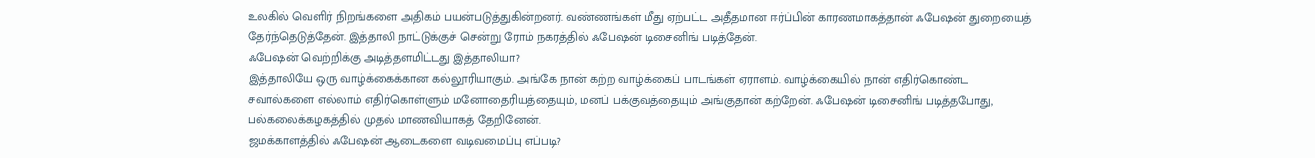உலகில் வெளிர் நிறங்களை அதிகம் பயன்படுத்துகின்றனர். வண்ணங்கள் மீது ஏற்பட்ட அதீதமான ஈர்ப்பின் காரணமாகத்தான் ஃபேஷன் துறையைத் தேர்ந்தெடுத்தேன். இத்தாலி நாட்டுக்குச் சென்று ரோம் நகரத்தில் ஃபேஷன் டிசைனிங் படித்தேன்.
ஃபேஷன் வெற்றிக்கு அடித்தளமிட்டது இத்தாலியா?
இத்தாலியே ஒரு வாழ்க்கைக்கான கல்லூரியாகும். அங்கே நான் கற்ற வாழ்க்கைப் பாடங்கள் ஏராளம். வாழ்க்கையில் நான் எதிர்கொண்ட சவால்களை எல்லாம் எதிர்கொள்ளும் மனோதைரியத்தையும், மனப் பக்குவத்தையும் அங்குதான் கற்றேன். ஃபேஷன் டிசைனிங் படித்தபோது, பல்கலைக்கழகத்தில் முதல் மாணவியாகத் தேறினேன்.
ஜமக்காளத்தில் ஃபேஷன் ஆடைகளை வடிவமைப்பு எப்படி?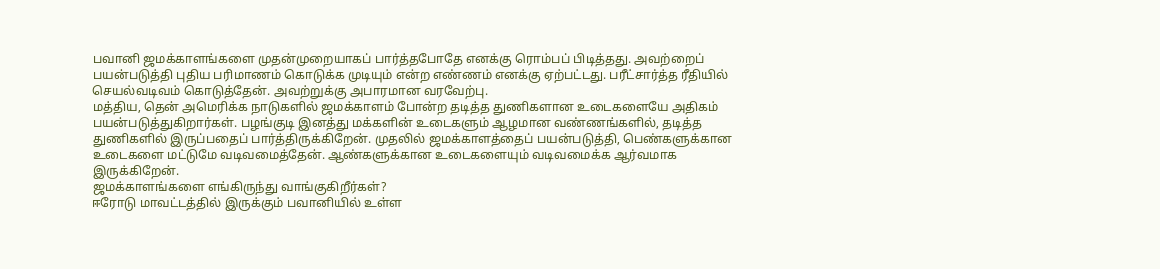பவானி ஜமக்காளங்களை முதன்முறையாகப் பார்த்தபோதே எனக்கு ரொம்பப் பிடித்தது. அவற்றைப் பயன்படுத்தி புதிய பரிமாணம் கொடுக்க முடியும் என்ற எண்ணம் எனக்கு ஏற்பட்டது. பரீட்சார்த்த ரீதியில் செயல்வடிவம் கொடுத்தேன். அவற்றுக்கு அபாரமான வரவேற்பு.
மத்திய, தென் அமெரிக்க நாடுகளில் ஜமக்காளம் போன்ற தடித்த துணிகளான உடைகளையே அதிகம் பயன்படுத்துகிறார்கள். பழங்குடி இனத்து மக்களின் உடைகளும் ஆழமான வண்ணங்களில், தடித்த துணிகளில் இருப்பதைப் பார்த்திருக்கிறேன். முதலில் ஜமக்காளத்தைப் பயன்படுத்தி, பெண்களுக்கான உடைகளை மட்டுமே வடிவமைத்தேன். ஆண்களுக்கான உடைகளையும் வடிவமைக்க ஆர்வமாக இருக்கிறேன்.
ஜமக்காளங்களை எங்கிருந்து வாங்குகிறீர்கள்?
ஈரோடு மாவட்டத்தில் இருக்கும் பவானியில் உள்ள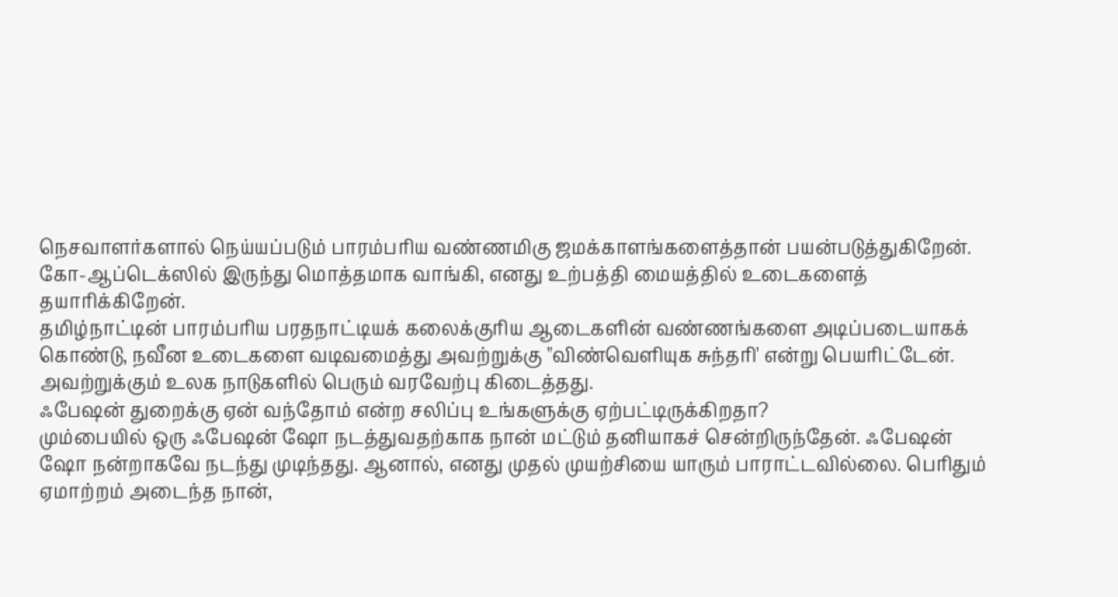நெசவாளர்களால் நெய்யப்படும் பாரம்பரிய வண்ணமிகு ஜமக்காளங்களைத்தான் பயன்படுத்துகிறேன்.
கோ-ஆப்டெக்ஸில் இருந்து மொத்தமாக வாங்கி, எனது உற்பத்தி மையத்தில் உடைகளைத் தயாரிக்கிறேன்.
தமிழ்நாட்டின் பாரம்பரிய பரதநாட்டியக் கலைக்குரிய ஆடைகளின் வண்ணங்களை அடிப்படையாகக் கொண்டு, நவீன உடைகளை வடிவமைத்து அவற்றுக்கு "விண்வெளியுக சுந்தரி' என்று பெயரிட்டேன். அவற்றுக்கும் உலக நாடுகளில் பெரும் வரவேற்பு கிடைத்தது.
ஃபேஷன் துறைக்கு ஏன் வந்தோம் என்ற சலிப்பு உங்களுக்கு ஏற்பட்டிருக்கிறதா?
மும்பையில் ஒரு ஃபேஷன் ஷோ நடத்துவதற்காக நான் மட்டும் தனியாகச் சென்றிருந்தேன். ஃபேஷன் ஷோ நன்றாகவே நடந்து முடிந்தது. ஆனால், எனது முதல் முயற்சியை யாரும் பாராட்டவில்லை. பெரிதும் ஏமாற்றம் அடைந்த நான்,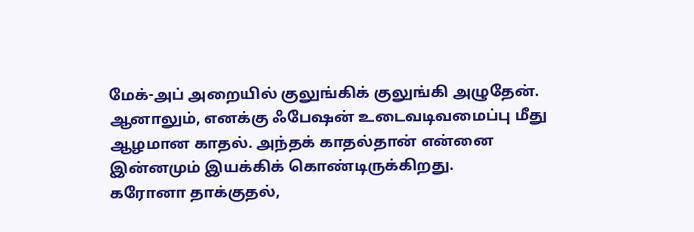மேக்-அப் அறையில் குலுங்கிக் குலுங்கி அழுதேன். ஆனாலும், எனக்கு ஃபேஷன் உடைவடிவமைப்பு மீது ஆழமான காதல். அந்தக் காதல்தான் என்னை இன்னமும் இயக்கிக் கொண்டிருக்கிறது.
கரோனா தாக்குதல்,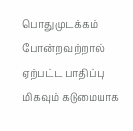பொதுமுடக்கம் போன்றவற்றால் ஏற்பட்ட பாதிப்பு மிகவும் கடுமையாக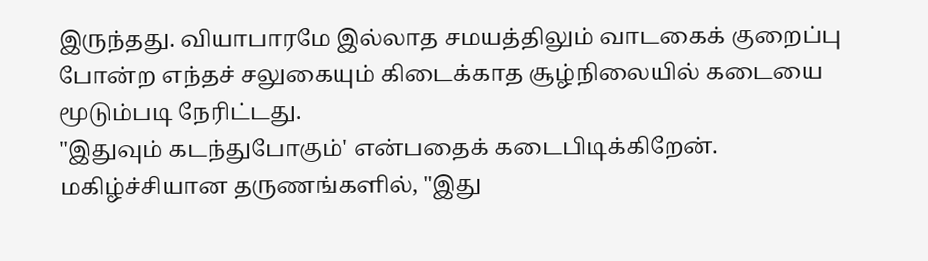இருந்தது. வியாபாரமே இல்லாத சமயத்திலும் வாடகைக் குறைப்பு போன்ற எந்தச் சலுகையும் கிடைக்காத சூழ்நிலையில் கடையை மூடும்படி நேரிட்டது.
"இதுவும் கடந்துபோகும்' என்பதைக் கடைபிடிக்கிறேன். மகிழ்ச்சியான தருணங்களில், "இது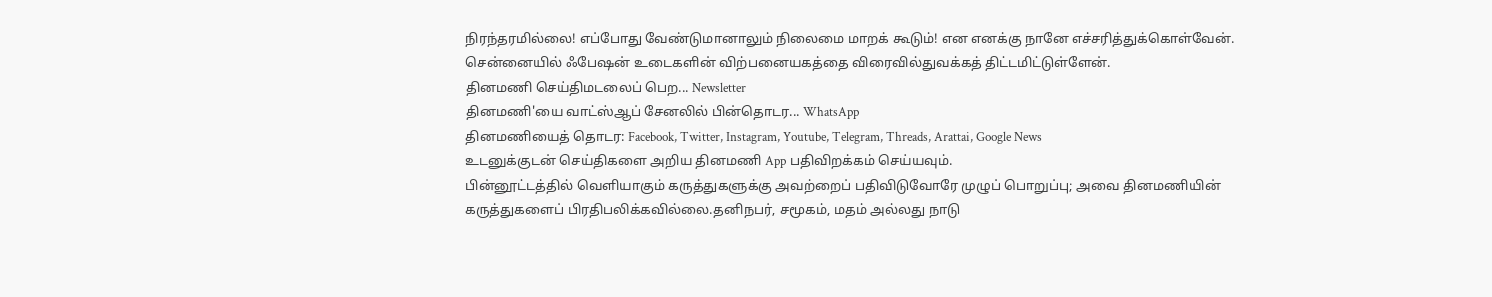நிரந்தரமில்லை! எப்போது வேண்டுமானாலும் நிலைமை மாறக் கூடும்! என எனக்கு நானே எச்சரித்துக்கொள்வேன்.
சென்னையில் ஃபேஷன் உடைகளின் விற்பனையகத்தை விரைவில்துவக்கத் திட்டமிட்டுள்ளேன்.
தினமணி செய்திமடலைப் பெற... Newsletter
தினமணி'யை வாட்ஸ்ஆப் சேனலில் பின்தொடர... WhatsApp
தினமணியைத் தொடர: Facebook, Twitter, Instagram, Youtube, Telegram, Threads, Arattai, Google News
உடனுக்குடன் செய்திகளை அறிய தினமணி App பதிவிறக்கம் செய்யவும்.
பின்னூட்டத்தில் வெளியாகும் கருத்துகளுக்கு அவற்றைப் பதிவிடுவோரே முழுப் பொறுப்பு; அவை தினமணியின் கருத்துகளைப் பிரதிபலிக்கவில்லை.தனிநபர், சமூகம், மதம் அல்லது நாடு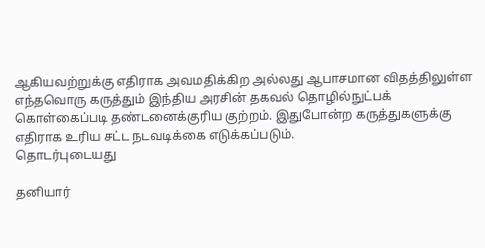ஆகியவற்றுக்கு எதிராக அவமதிக்கிற அல்லது ஆபாசமான விதத்திலுள்ள எந்தவொரு கருத்தும் இந்திய அரசின் தகவல் தொழில்நுட்பக் கொள்கைப்படி தண்டனைக்குரிய குற்றம். இதுபோன்ற கருத்துகளுக்கு எதிராக உரிய சட்ட நடவடிக்கை எடுக்கப்படும்.
தொடர்புடையது

தனியார்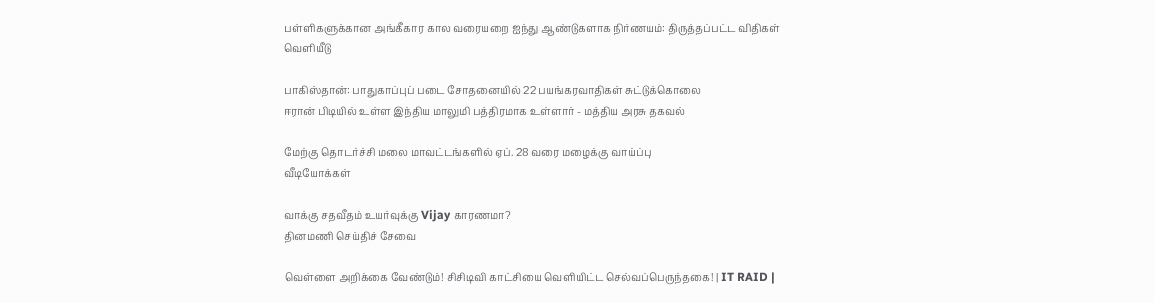பள்ளிகளுக்கான அங்கீகார கால வரையறை ஐந்து ஆண்டுகளாக நிர்ணயம்: திருத்தப்பட்ட விதிகள் வெளியீடு

பாகிஸ்தான்: பாதுகாப்புப் படை சோதனையில் 22 பயங்கரவாதிகள் சுட்டுக்கொலை
ஈரான் பிடியில் உள்ள இந்திய மாலுமி பத்திரமாக உள்ளார் - மத்திய அரசு தகவல்

மேற்கு தொடர்ச்சி மலை மாவட்டங்களில் ஏப். 28 வரை மழைக்கு வாய்ப்பு
வீடியோக்கள்

வாக்கு சதவீதம் உயர்வுக்கு Vijay காரணமா?
தினமணி செய்திச் சேவை

வெள்ளை அறிக்கை வேண்டும்! சிசிடிவி காட்சியை வெளியிட்ட செல்வப்பெருந்தகை! | IT RAID |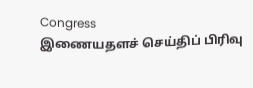Congress
இணையதளச் செய்திப் பிரிவு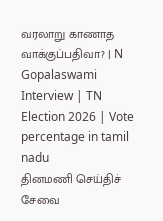வரலாறு காணாத வாக்குப்பதிவா? | N Gopalaswami Interview | TN Election 2026 | Vote percentage in tamil nadu
தினமணி செய்திச் சேவை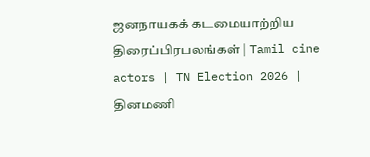ஜனநாயகக் கடமையாற்றிய திரைப்பிரபலங்கள் | Tamil cine actors | TN Election 2026 |
தினமணி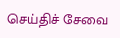செய்திச் சேவை